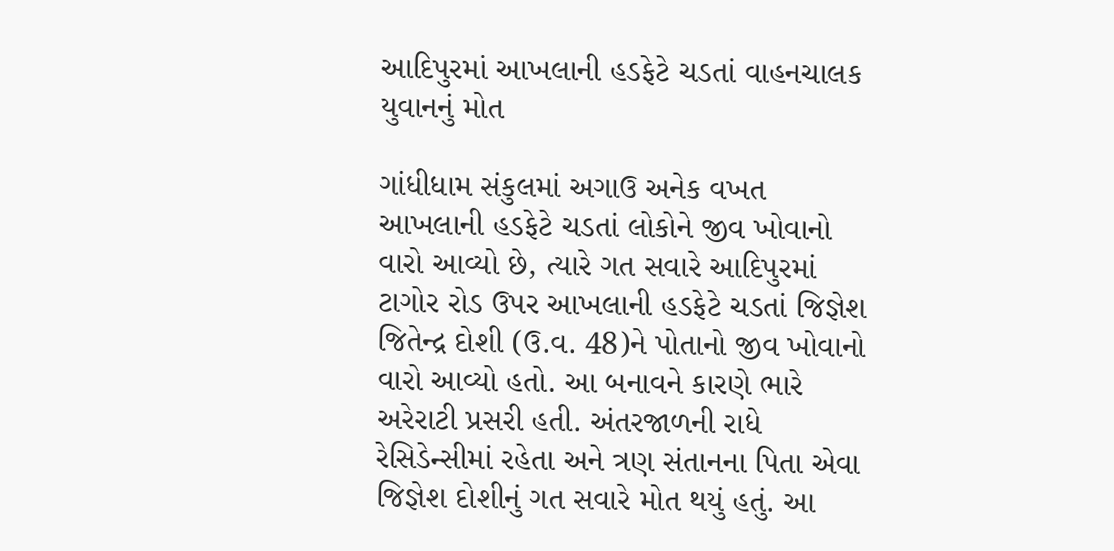આદિપુરમાં આખલાની હડફેટે ચડતાં વાહનચાલક યુવાનનું મોત

ગાંધીધામ સંકુલમાં અગાઉ અનેક વખત આખલાની હડફેટે ચડતાં લોકોને જીવ ખોવાનો વારો આવ્યો છે, ત્યારે ગત સવારે આદિપુરમાં ટાગોર રોડ ઉપર આખલાની હડફેટે ચડતાં જિજ્ઞેશ જિતેન્દ્ર દોશી (ઉ.વ. 48)ને પોતાનો જીવ ખોવાનો વારો આવ્યો હતો. આ બનાવને કારણે ભારે અરેરાટી પ્રસરી હતી. અંતરજાળની રાધે રેસિડેન્સીમાં રહેતા અને ત્રણ સંતાનના પિતા એવા જિજ્ઞેશ દોશીનું ગત સવારે મોત થયું હતું. આ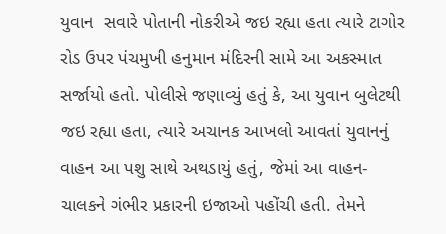યુવાન  સવારે પોતાની નોકરીએ જઇ રહ્યા હતા ત્યારે ટાગોર રોડ ઉપર પંચમુખી હનુમાન મંદિરની સામે આ અકસ્માત સર્જાયો હતો. પોલીસે જણાવ્યું હતું કે, આ યુવાન બુલેટથી જઇ રહ્યા હતા, ત્યારે અચાનક આખલો આવતાં યુવાનનું વાહન આ પશુ સાથે અથડાયું હતું, જેમાં આ વાહન-ચાલકને ગંભીર પ્રકારની ઇજાઓ પહોંચી હતી. તેમને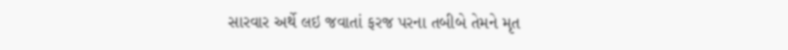સારવાર અર્થે લઇ જવાતાં ફરજ પરના તબીબે તેમને મૃત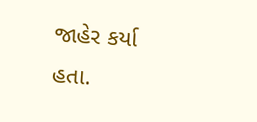જાહેર કર્યા હતા.